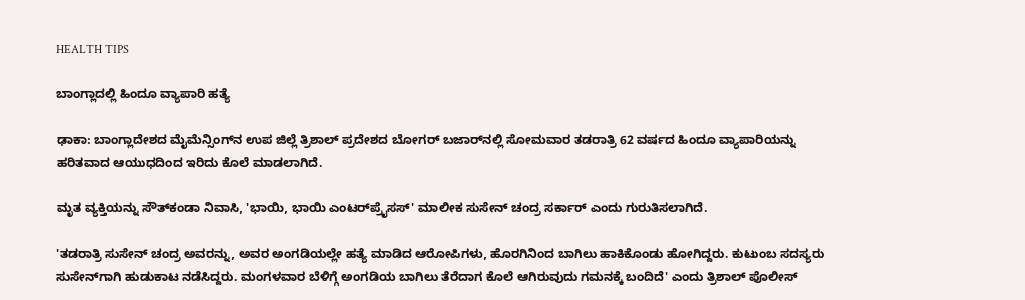HEALTH TIPS

ಬಾಂಗ್ಲಾದಲ್ಲಿ ಹಿಂದೂ ವ್ಯಾಪಾರಿ ಹತ್ಯೆ

ಢಾಕಾ: ಬಾಂಗ್ಲಾದೇಶದ ಮೈಮೆನ್ಸಿಂಗ್‌ನ ಉಪ ಜಿಲ್ಲೆ ತ್ರಿಶಾಲ್‌ ಪ್ರದೇಶದ ಬೋಗರ್‌ ಬಜಾರ್‌ನಲ್ಲಿ ಸೋಮವಾರ ತಡರಾತ್ರಿ 62 ವರ್ಷದ ಹಿಂದೂ ವ್ಯಾಪಾರಿಯನ್ನು ಹರಿತವಾದ ಆಯುಧದಿಂದ ಇರಿದು ಕೊಲೆ ಮಾಡಲಾಗಿದೆ.

ಮೃತ ವ್ಯಕ್ತಿಯನ್ನು ಸೌತ್‌ಕಂಡಾ ನಿವಾಸಿ, 'ಭಾಯಿ, ಭಾಯಿ ಎಂಟರ್‌ಪ್ರೈಸಸ್‌' ಮಾಲೀಕ ಸುಸೇನ್‌ ಚಂದ್ರ ಸರ್ಕಾರ್ ಎಂದು ಗುರುತಿಸಲಾಗಿದೆ.

'ತಡರಾತ್ರಿ ಸುಸೇನ್‌ ಚಂದ್ರ ಅವರನ್ನು, ಅವರ ಅಂಗಡಿಯಲ್ಲೇ ಹತ್ಯೆ ಮಾಡಿದ ಆರೋಪಿಗಳು, ಹೊರಗಿನಿಂದ ಬಾಗಿಲು ಹಾಕಿಕೊಂಡು ಹೋಗಿದ್ದರು. ಕುಟುಂಬ ಸದಸ್ಯರು ಸುಸೇನ್‌ಗಾಗಿ ಹುಡುಕಾಟ ನಡೆಸಿದ್ದರು. ಮಂಗಳವಾರ ಬೆಳಿಗ್ಗೆ ಅಂಗಡಿಯ ಬಾಗಿಲು ತೆರೆದಾಗ ಕೊಲೆ ಆಗಿರುವುದು ಗಮನಕ್ಕೆ ಬಂದಿದೆ' ಎಂದು ತ್ರಿಶಾಲ್‌ ಪೊಲೀಸ್‌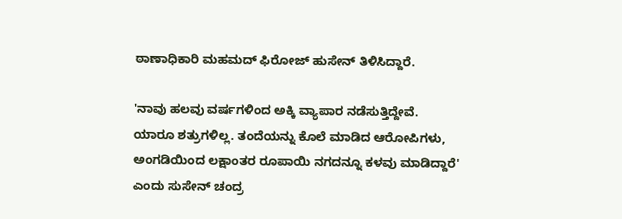ಠಾಣಾಧಿಕಾರಿ ಮಹಮದ್ ಫಿರೋಜ್‌ ಹುಸೇನ್‌ ತಿಳಿಸಿದ್ದಾರೆ.

'ನಾವು ಹಲವು ವರ್ಷಗಳಿಂದ ಅಕ್ಕಿ ವ್ಯಾಪಾರ ನಡೆಸುತ್ತಿದ್ದೇವೆ. ಯಾರೂ ಶತ್ರುಗಳಿಲ್ಲ. ತಂದೆಯನ್ನು ಕೊಲೆ ಮಾಡಿದ ಆರೋಪಿಗಳು, ಅಂಗಡಿಯಿಂದ ಲಕ್ಷಾಂತರ ರೂಪಾಯಿ ನಗದನ್ನೂ ಕಳವು ಮಾಡಿದ್ದಾರೆ' ಎಂದು ಸುಸೇನ್‌ ಚಂದ್ರ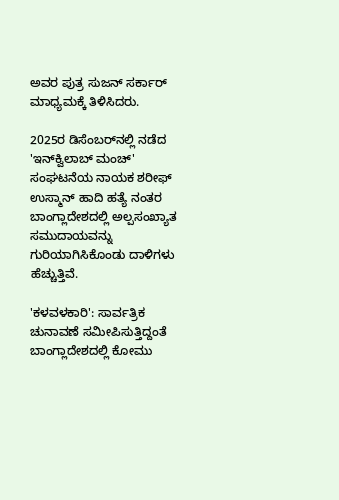ಅವರ ಪುತ್ರ ಸುಜನ್‌ ಸರ್ಕಾರ್‌ ಮಾಧ್ಯಮಕ್ಕೆ ತಿಳಿಸಿದರು.

2025ರ ಡಿಸೆಂಬರ್‌ನಲ್ಲಿ ನಡೆದ 'ಇನ್‌ಕ್ವಿಲಾಬ್‌ ಮಂಚ್‌' ಸಂಘಟನೆಯ ನಾಯಕ ಶರೀಫ್‌ ಉಸ್ಮಾನ್‌ ಹಾದಿ ಹತ್ಯೆ ನಂತರ ಬಾಂಗ್ಲಾದೇಶದಲ್ಲಿ ಅಲ್ಪಸಂಖ್ಯಾತ ಸಮುದಾಯವನ್ನು ಗುರಿಯಾಗಿಸಿಕೊಂಡು ದಾಳಿಗಳು ಹೆಚ್ಚುತ್ತಿವೆ.

'ಕಳವಳಕಾರಿ': ಸಾರ್ವತ್ರಿಕ ಚುನಾವಣೆ ಸಮೀಪಿಸುತ್ತಿದ್ದಂತೆ ಬಾಂಗ್ಲಾದೇಶದಲ್ಲಿ ಕೋಮು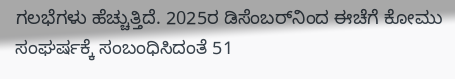ಗಲಭೆಗಳು ಹೆಚ್ಚುತ್ತಿದೆ. 2025ರ ಡಿಸೆಂಬರ್‌ನಿಂದ ಈಚೆಗೆ ಕೋಮು ಸಂಘರ್ಷಕ್ಕೆ ಸಂಬಂಧಿಸಿದಂತೆ 51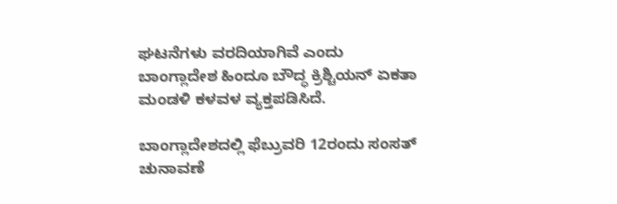ಘಟನೆಗಳು ವರದಿಯಾಗಿವೆ ಎಂದು ಬಾಂಗ್ಲಾದೇಶ ಹಿಂದೂ ಬೌದ್ಧ ಕ್ರಿಶ್ಚಿಯನ್ ಏಕತಾ ಮಂಡಳಿ ಕಳವಳ ವ್ಯಕ್ತಪಡಿಸಿದೆ.

ಬಾಂಗ್ಲಾದೇಶದಲ್ಲಿ ಫೆಬ್ರುವರಿ 12ರಂದು ಸಂಸತ್‌ ಚುನಾವಣೆ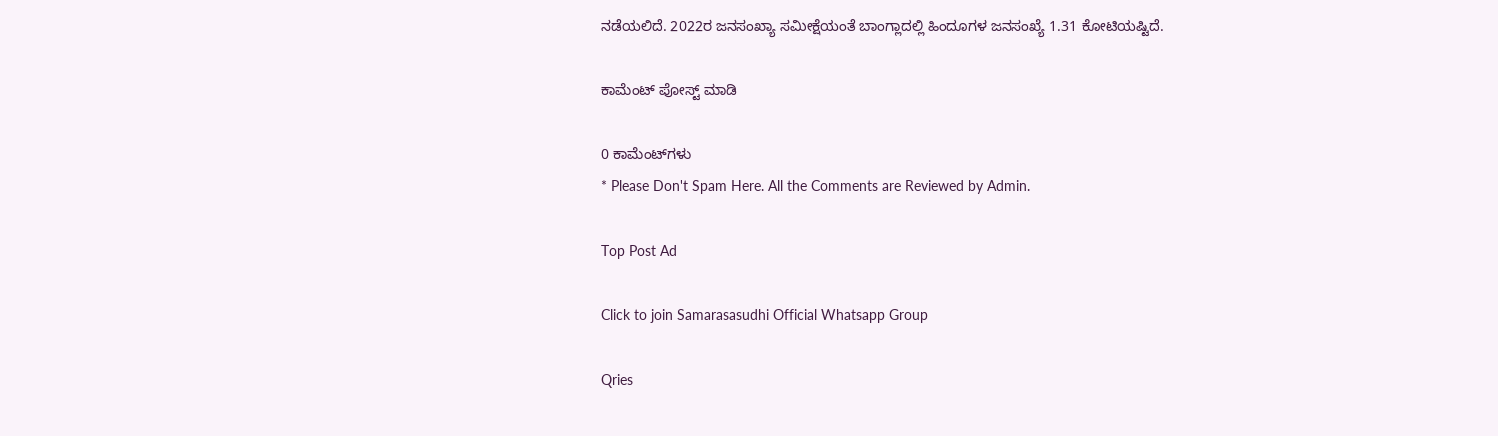ನಡೆಯಲಿದೆ. 2022ರ ಜನಸಂಖ್ಯಾ ಸಮೀಕ್ಷೆಯಂತೆ ಬಾಂಗ್ಲಾದಲ್ಲಿ ಹಿಂದೂಗಳ ಜನಸಂಖ್ಯೆ 1.31 ಕೋಟಿಯಷ್ಟಿದೆ.

ಕಾಮೆಂಟ್‌‌ ಪೋಸ್ಟ್‌ ಮಾಡಿ

0 ಕಾಮೆಂಟ್‌ಗಳು
* Please Don't Spam Here. All the Comments are Reviewed by Admin.

Top Post Ad

Click to join Samarasasudhi Official Whatsapp Group

Qries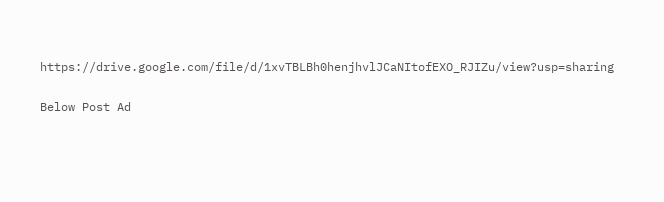https://drive.google.com/file/d/1xvTBLBh0henjhvlJCaNItofEXO_RJIZu/view?usp=sharing

Below Post Ad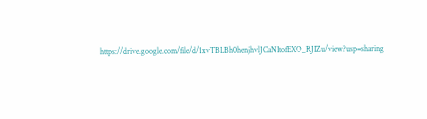https://drive.google.com/file/d/1xvTBLBh0henjhvlJCaNItofEXO_RJIZu/view?usp=sharing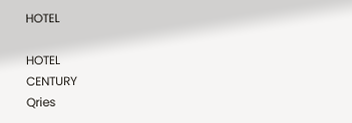HOTEL

HOTEL
CENTURY
Qries